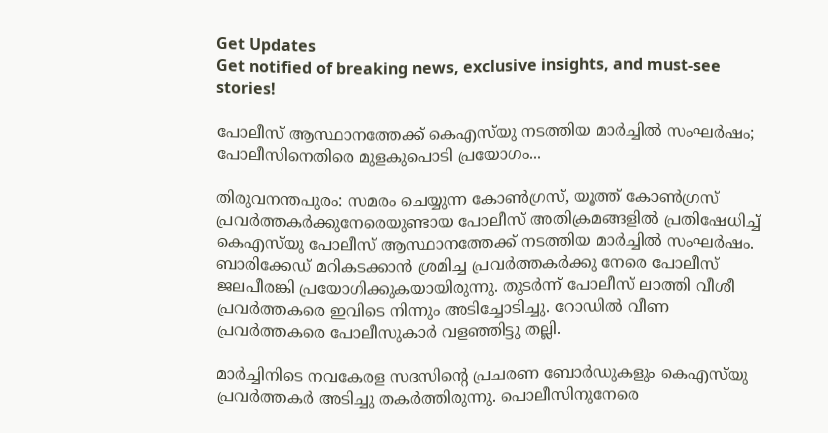Get Updates
Get notified of breaking news, exclusive insights, and must-see stories!

പോലീസ് ആസ്ഥാനത്തേക്ക് കെഎസ്‌യു നടത്തിയ മാർച്ചിൽ സംഘർഷം; പോലീസിനെതിരെ മുളകുപൊടി പ്രയോഗം...

തിരുവനന്തപുരം: സമരം ചെയ്യുന്ന കോൺഗ്രസ്, യൂത്ത് കോൺഗ്രസ് പ്രവർത്തകർക്കുനേരെയുണ്ടായ പോലീസ് അതിക്രമങ്ങളിൽ പ്രതിഷേധിച്ച് കെഎസ്‌യു പോലീസ് ആസ്ഥാനത്തേക്ക് നടത്തിയ മാർച്ചിൽ സംഘർഷം. ബാരിക്കേഡ് മറികടക്കാൻ ശ്രമിച്ച പ്രവർത്തകർക്കു നേരെ പോലീസ് ജലപീരങ്കി പ്രയോഗിക്കുകയായിരുന്നു. തുടർന്ന് പോലീസ് ലാത്തി വീശീ പ്രവർത്തകരെ ഇവിടെ നിന്നും അടിച്ചോടിച്ചു. റോഡിൽ വീണ പ്രവർത്തകരെ പോലീസുകാർ വളഞ്ഞിട്ടു തല്ലി.

മാര്‍ച്ചിനിടെ നവകേരള സദസിന്റെ പ്രചരണ ബോർഡുകളും കെഎസ്‌യു പ്രവര്‍ത്തകര്‍ അടിച്ചു തകർത്തിരുന്നു. പൊലീസിനുനേരെ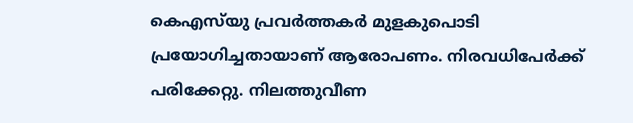കെഎസ്‌യു പ്രവർത്തകർ മുളകുപൊടി പ്രയോഗിച്ചതായാണ് ആരോപണം. നിരവധിപേര്‍ക്ക് പരിക്കേറ്റു. നിലത്തുവീണ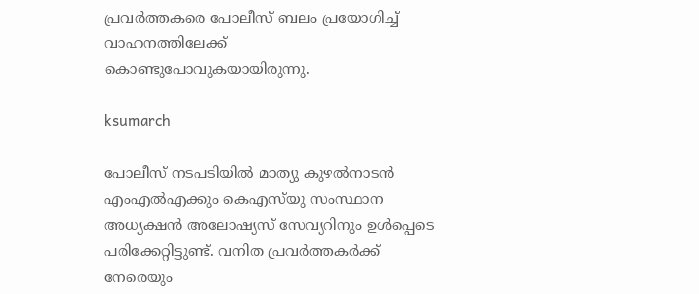പ്രവര്‍ത്തകരെ പോലീസ് ബലം പ്രയോഗിച്ച് വാഹനത്തിലേക്ക് കൊണ്ടുപോവുകയായിരുന്നു.

ksumarch

പോലീസ് നടപടിയില്‍ മാത്യു കുഴല്‍നാടന്‍ എംഎല്‍എക്കും കെഎസ്‍‍യു സംസ്ഥാന അധ്യക്ഷന്‍ അലോഷ്യസ് സേവ്യറിനും ഉള്‍പ്പെടെ പരിക്കേറ്റിട്ടുണ്ട്. വനിത പ്രവര്‍ത്തകര്‍ക്ക് നേരെയും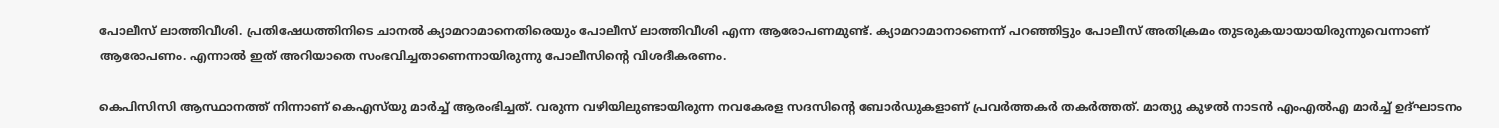പോലീസ് ലാത്തിവീശി. പ്രതിഷേധത്തിനിടെ ചാനല്‍ ക്യാമറാമാനെതിരെയും പോലീസ് ലാത്തിവീശി എന്ന ആരോപണമുണ്ട്. ക്യാമറാമാനാണെന്ന് പറഞ്ഞിട്ടും പോലീസ് അതിക്രമം തുടരുകയായായിരുന്നുവെന്നാണ് ആരോപണം. എന്നാൽ ഇത് അറിയാതെ സംഭവിച്ചതാണെന്നായിരുന്നു പോലീസിന്റെ വിശദീകരണം.

കെപിസിസി ആസ്ഥാനത്ത് നിന്നാണ് കെഎസ്‌യു മാര്‍ച്ച് ആരംഭിച്ചത്. വരുന്ന വഴിയിലുണ്ടായിരുന്ന നവകേരള സദസിന്റെ ബോർഡുകളാണ് പ്രവർത്തകർ തകര്‍ത്തത്. മാത്യു കുഴൽ നാടൻ എംഎൽഎ മാർച്ച് ഉദ്ഘാടനം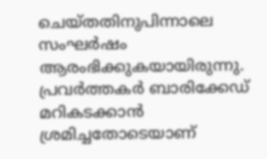ചെയ്‌തതിനുപിന്നാലെ സംഘർഷം ആരംഭിക്കുകയായിരുന്നു. പ്രവർത്തകർ ബാരിക്കേഡ് മറികടക്കാൻ ശ്രമിച്ചതോടെയാണ്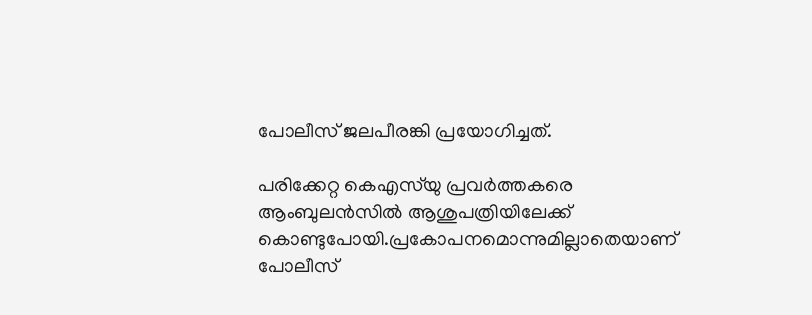പോലീസ് ജലപീരങ്കി പ്രയോഗിച്ചത്.

പരിക്കേറ്റ കെഎസ്‌യു പ്രവര്‍ത്തകരെ ആംബുലന്‍സില്‍ ആശുപത്രിയിലേക്ക് കൊണ്ടുപോയി.പ്രകോപനമൊന്നുമില്ലാതെയാണ് പോലീസ്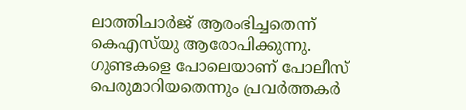ലാത്തിചാര്‍ജ് ആരംഭിച്ചതെന്ന് കെഎസ്‌യു ആരോപിക്കുന്നു. ഗുണ്ടകളെ പോലെയാണ് പോലീസ് പെരുമാറിയതെന്നും പ്രവര്‍ത്തകര്‍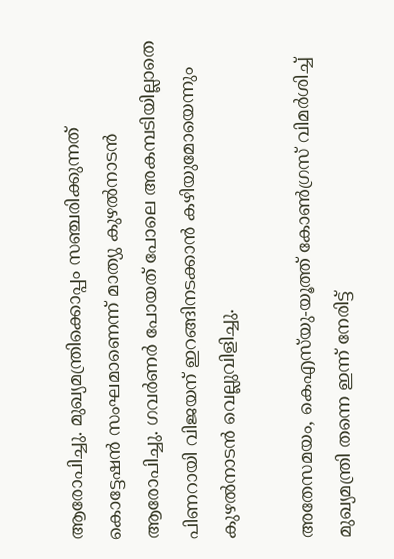ആരോപിച്ചു. മുഖ്യമന്ത്രിക്കൊപ്പം സഞ്ചരിക്കുന്നത് കൊട്ടേഷൻ സംഘമാണെന്ന് മാത്യു കുഴല്‍നാടന്‍ ആരോപിച്ചു. ഗവർണർ പോയത് പോലെ അകമ്പടിയില്ലാതെ പിണറായി വിജയന് ഇറങ്ങിനടക്കാൻ കഴിയുമോയെന്നും കുഴല്‍നാടന്‍ വെല്ലുവിളിച്ചു.

അതേസമയം, കെഎസ്‌യു-യൂത്ത് കോൺഗ്രസ് വിമർശിച്ച് മുഖ്യമന്ത്രി തന്നെ ഇന്ന് നേരിട്ട്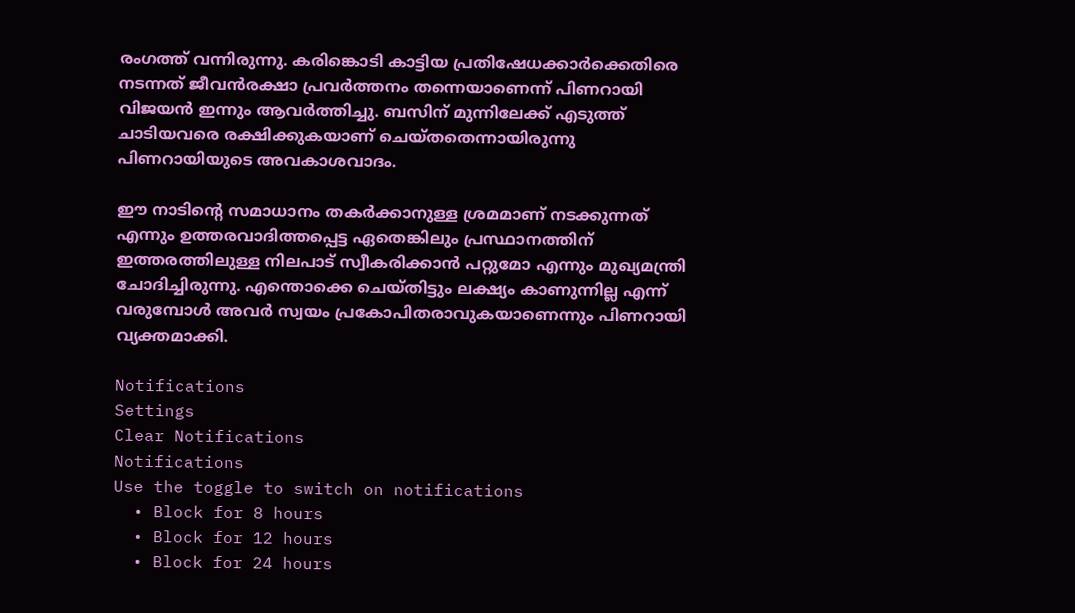രംഗത്ത് വന്നിരുന്നു. കരിങ്കൊടി കാട്ടിയ പ്രതിഷേധക്കാര്‍ക്കെതിരെ നടന്നത് ജീവന്‍രക്ഷാ പ്രവര്‍ത്തനം തന്നെയാണെന്ന് പിണറായി വിജയന്‍ ഇന്നും ആവര്‍ത്തിച്ചു. ബസിന് മുന്നിലേക്ക് എടുത്ത് ചാടിയവരെ രക്ഷിക്കുകയാണ് ചെയ്‌തതെന്നായിരുന്നു പിണറായിയുടെ അവകാശവാദം.

ഈ നാടിന്റെ സമാധാനം തകര്‍ക്കാനുള്ള ശ്രമമാണ് നടക്കുന്നത് എന്നും ഉത്തരവാദിത്തപ്പെട്ട ഏതെങ്കിലും പ്രസ്ഥാനത്തിന് ഇത്തരത്തിലുള്ള നിലപാട് സ്വീകരിക്കാന്‍ പറ്റുമോ എന്നും മുഖ്യമന്ത്രി ചോദിച്ചിരുന്നു. എന്തൊക്കെ ചെയ്‌തിട്ടും ലക്ഷ്യം കാണുന്നില്ല എന്ന് വരുമ്പോള്‍ അവര്‍ സ്വയം പ്രകോപിതരാവുകയാണെന്നും പിണറായി വ്യക്തമാക്കി.

Notifications
Settings
Clear Notifications
Notifications
Use the toggle to switch on notifications
  • Block for 8 hours
  • Block for 12 hours
  • Block for 24 hours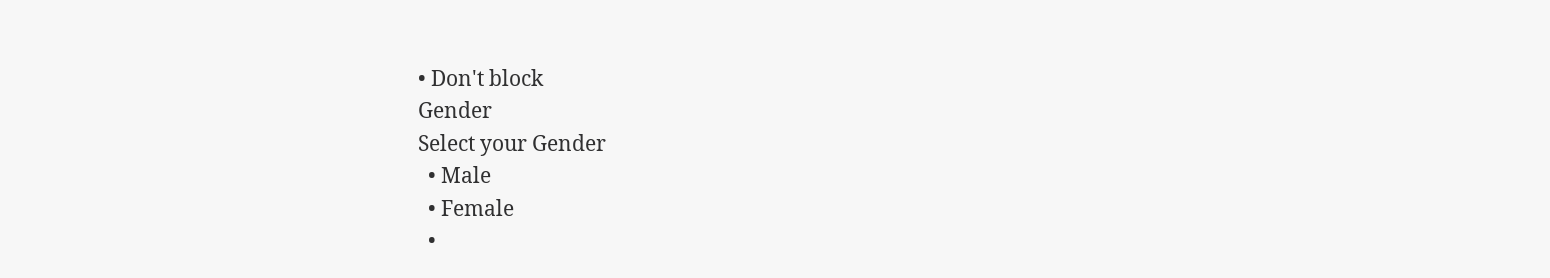• Don't block
Gender
Select your Gender
  • Male
  • Female
  •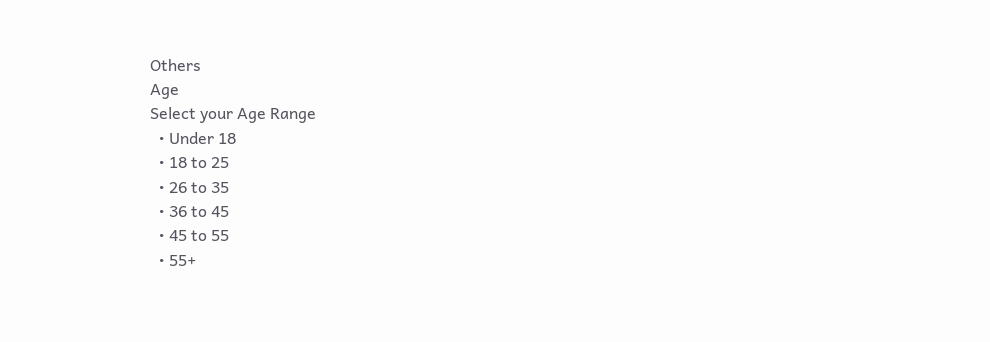Others
Age
Select your Age Range
  • Under 18
  • 18 to 25
  • 26 to 35
  • 36 to 45
  • 45 to 55
  • 55+